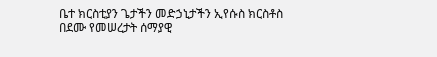ቤተ ክርስቲያን ጌታችን መድኃኒታችን ኢየሱስ ክርስቶስ በደሙ የመሠረታት ሰማያዊ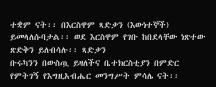ተቋም ናት፡፡ በእርስዋም ጻድቃን (እውነተኞች) ይመላለሱባታል፡፡ ወደ እርስዋም የገቡ ከበደላቸው ነጽተው ጽድቅን ይለብሳሉ፡፡ ጻድቃን
ቡሩካንን በውስጧ ይዛለችና ቤተክርስቲያን በምድር የምትገኝ የእግዚአብሔር መንግሥት ምሳሌ ናት፡፡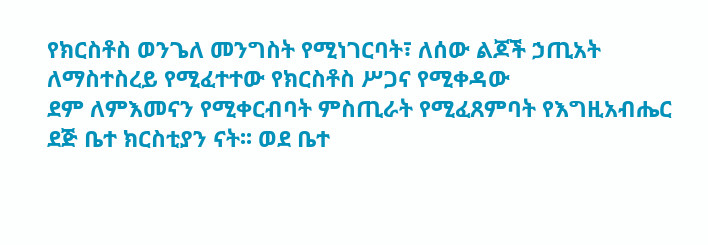የክርስቶስ ወንጌለ መንግስት የሚነገርባት፣ ለሰው ልጆች ኃጢአት ለማስተስረይ የሚፈተተው የክርስቶስ ሥጋና የሚቀዳው
ደም ለምእመናን የሚቀርብባት ምስጢራት የሚፈጸምባት የእግዚአብሔር ደጅ ቤተ ክርስቲያን ናት፡፡ ወደ ቤተ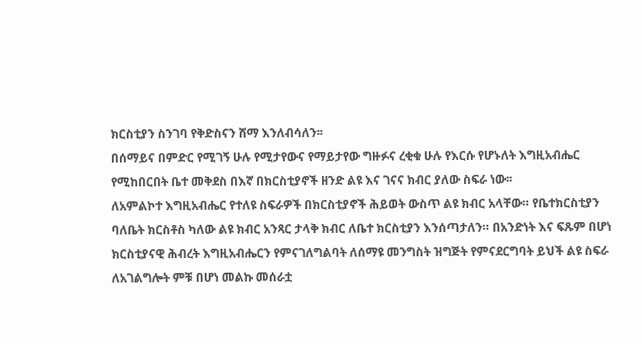ክርስቲያን ስንገባ የቅድስናን ሸማ እንለብሳለን፡፡
በሰማይና በምድር የሚገኝ ሁሉ የሚታየውና የማይታየው ግዙፉና ረቂቁ ሁሉ የእርሱ የሆኑለት እግዚአብሔር የሚከበርበት ቤተ መቅደስ በእኛ በክርስቲያኖች ዘንድ ልዩ እና ገናና ክብር ያለው ስፍራ ነው፡፡
ለአምልኮተ እግዚአብሔር የተለዩ ስፍራዎች በክርስቲያኖች ሕይወት ውስጥ ልዩ ክብር አላቸው። የቤተክርስቲያን ባለቤት ክርስቶስ ካለው ልዩ ክብር አንጻር ታላቅ ክብር ለቤተ ክርስቲያን እንሰጣታለን። በአንድነት እና ፍጹም በሆነ ክርስቲያናዊ ሕብረት እግዚአብሔርን የምናገለግልባት ለሰማዩ መንግስት ዝግጅት የምናደርግባት ይህች ልዩ ስፍራ ለአገልግሎት ምቹ በሆነ መልኩ መሰራቷ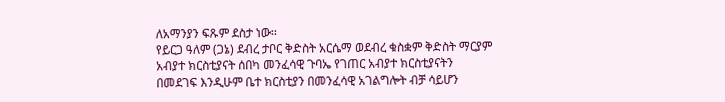ለአማንያን ፍጹም ደስታ ነው፡፡
የይርጋ ዓለም (ጋኔ) ደብረ ታቦር ቅድስት አርሴማ ወደብረ ቁስቋም ቅድስት ማርያም አብያተ ክርስቲያናት ሰበካ መንፈሳዊ ጉባኤ የገጠር አብያተ ክርስቲያናትን በመደገፍ እንዲሁም ቤተ ክርስቲያን በመንፈሳዊ አገልግሎት ብቻ ሳይሆን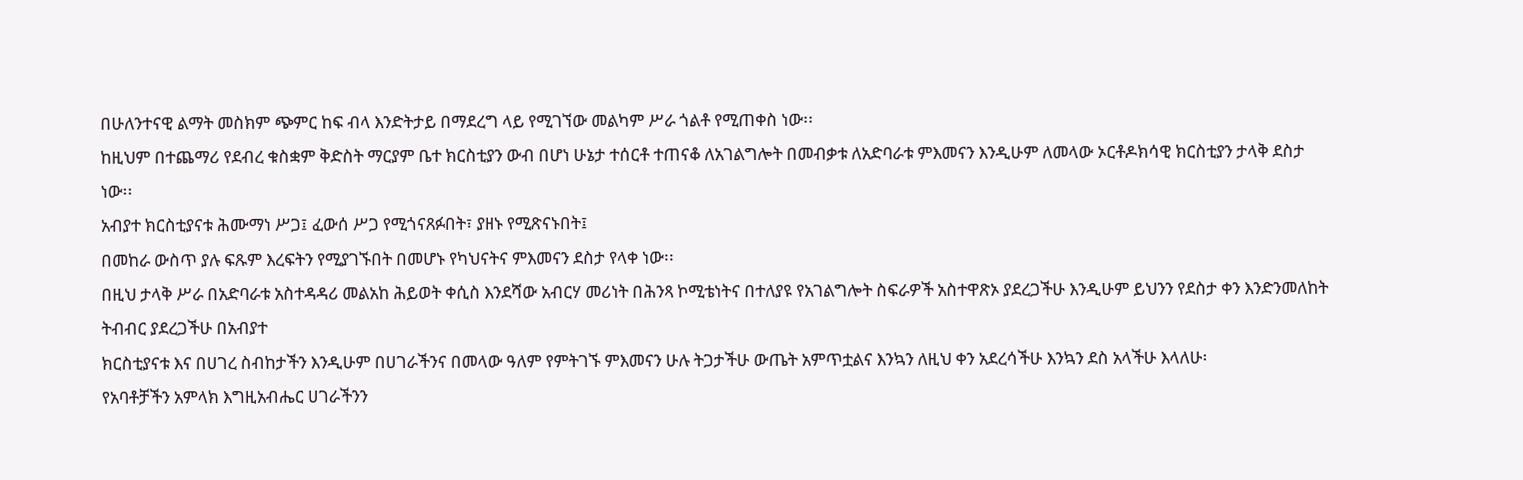በሁለንተናዊ ልማት መስክም ጭምር ከፍ ብላ እንድትታይ በማደረግ ላይ የሚገኘው መልካም ሥራ ጎልቶ የሚጠቀስ ነው፡፡
ከዚህም በተጨማሪ የደብረ ቁስቋም ቅድስት ማርያም ቤተ ክርስቲያን ውብ በሆነ ሁኔታ ተሰርቶ ተጠናቆ ለአገልግሎት በመብቃቱ ለአድባራቱ ምእመናን እንዲሁም ለመላው ኦርቶዶክሳዊ ክርስቲያን ታላቅ ደስታ ነው፡፡
አብያተ ክርስቲያናቱ ሕሙማነ ሥጋ፤ ፈውሰ ሥጋ የሚጎናጸፉበት፣ ያዘኑ የሚጽናኑበት፤
በመከራ ውስጥ ያሉ ፍጹም እረፍትን የሚያገኙበት በመሆኑ የካህናትና ምእመናን ደስታ የላቀ ነው፡፡
በዚህ ታላቅ ሥራ በአድባራቱ አስተዳዳሪ መልአከ ሕይወት ቀሲስ እንደሻው አብርሃ መሪነት በሕንጻ ኮሚቴነትና በተለያዩ የአገልግሎት ስፍራዎች አስተዋጽኦ ያደረጋችሁ እንዲሁም ይህንን የደስታ ቀን እንድንመለከት ትብብር ያደረጋችሁ በአብያተ
ክርስቲያናቱ እና በሀገረ ስብከታችን እንዲሁም በሀገራችንና በመላው ዓለም የምትገኙ ምእመናን ሁሉ ትጋታችሁ ውጤት አምጥቷልና እንኳን ለዚህ ቀን አደረሳችሁ እንኳን ደስ አላችሁ እላለሁ፡
የአባቶቻችን አምላክ እግዚአብሔር ሀገራችንን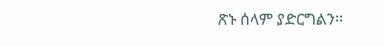ጽኑ ሰላም ያድርግልን፡፡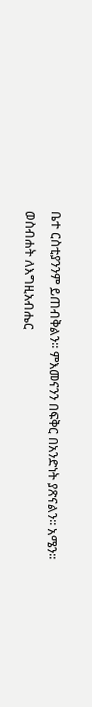ቤተ ርስቲያንንም ይጠብቅልን፡፡ ምእመናንን በፍቅር በአንድነት ያጽናልን፡፡ አሜን፡፡
ወስብሐት ለእግዚአብሔር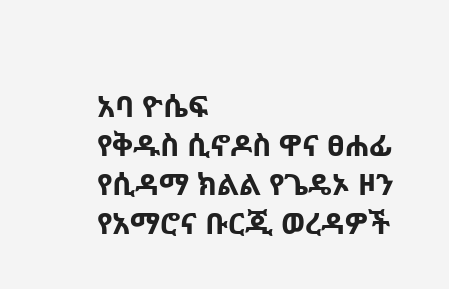አባ ዮሴፍ
የቅዱስ ሲኖዶስ ዋና ፀሐፊ
የሲዳማ ክልል የጌዴኦ ዞን የአማሮና ቡርጂ ወረዳዎች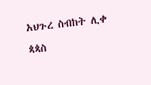አህጉረ ስብከት ሊቀ ጳጳስ